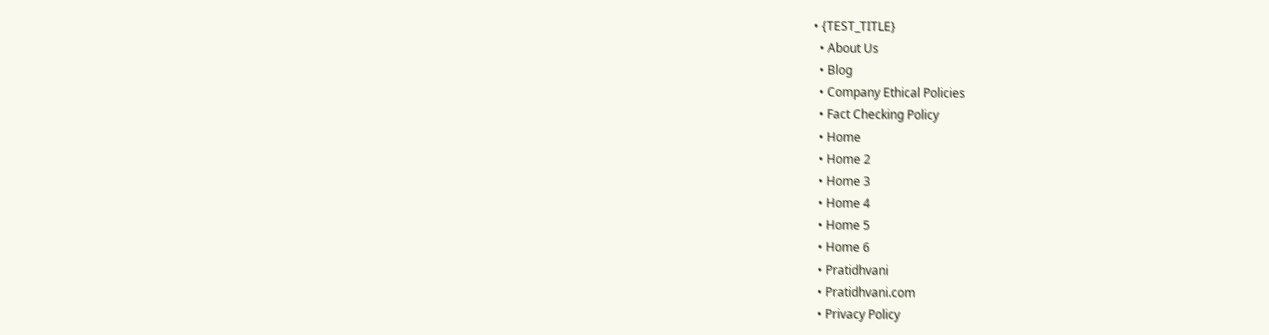• {TEST_TITLE}
  • About Us
  • Blog
  • Company Ethical Policies
  • Fact Checking Policy
  • Home
  • Home 2
  • Home 3
  • Home 4
  • Home 5
  • Home 6
  • Pratidhvani
  • Pratidhvani.com
  • Privacy Policy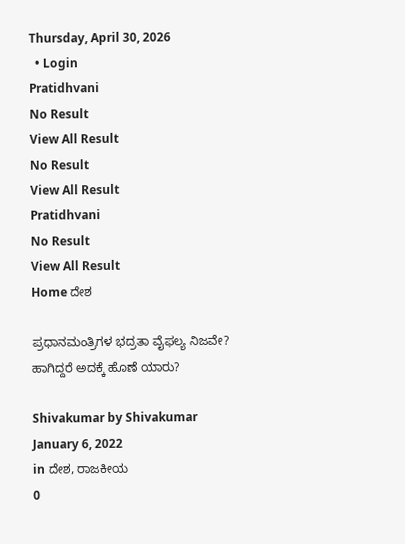Thursday, April 30, 2026
  • Login
Pratidhvani
No Result
View All Result
No Result
View All Result
Pratidhvani
No Result
View All Result
Home ದೇಶ

ಪ್ರಧಾನಮಂತ್ರಿಗಳ ಭದ್ರತಾ ವೈಫಲ್ಯ ನಿಜವೇ? ಹಾಗಿದ್ದರೆ ಅದಕ್ಕೆ ಹೊಣೆ ಯಾರು?

Shivakumar by Shivakumar
January 6, 2022
in ದೇಶ, ರಾಜಕೀಯ
0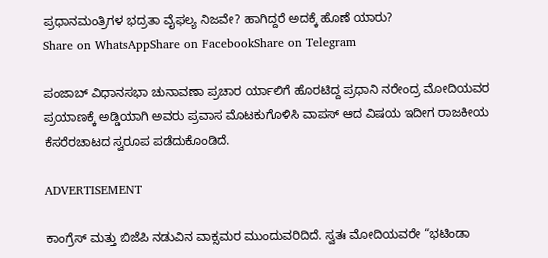ಪ್ರಧಾನಮಂತ್ರಿಗಳ ಭದ್ರತಾ ವೈಫಲ್ಯ ನಿಜವೇ? ಹಾಗಿದ್ದರೆ ಅದಕ್ಕೆ ಹೊಣೆ ಯಾರು?
Share on WhatsAppShare on FacebookShare on Telegram

ಪಂಜಾಬ್ ವಿಧಾನಸಭಾ ಚುನಾವಣಾ ಪ್ರಚಾರ ರ್ಯಾಲಿಗೆ ಹೊರಟಿದ್ದ ಪ್ರಧಾನಿ ನರೇಂದ್ರ ಮೋದಿಯವರ ಪ್ರಯಾಣಕ್ಕೆ ಅಡ್ಡಿಯಾಗಿ ಅವರು ಪ್ರವಾಸ ಮೊಟಕುಗೊಳಿಸಿ ವಾಪಸ್ ಆದ ವಿಷಯ ಇದೀಗ ರಾಜಕೀಯ ಕೆಸರೆರಚಾಟದ ಸ್ವರೂಪ ಪಡೆದುಕೊಂಡಿದೆ.

ADVERTISEMENT

ಕಾಂಗ್ರೆಸ್ ಮತ್ತು ಬಿಜೆಪಿ ನಡುವಿನ ವಾಕ್ಸಮರ ಮುಂದುವರಿದಿದೆ. ಸ್ವತಃ ಮೋದಿಯವರೇ “ಭಟಿಂಡಾ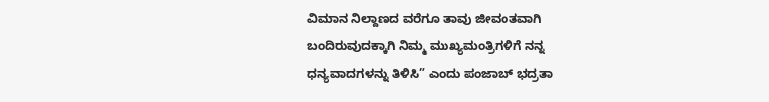ವಿಮಾನ ನಿಲ್ದಾಣದ ವರೆಗೂ ತಾವು ಜೀವಂತವಾಗಿ ಬಂದಿರುವುದಕ್ಕಾಗಿ ನಿಮ್ಮ ಮುಖ್ಯಮಂತ್ರಿಗಳಿಗೆ ನನ್ನ ಧನ್ಯವಾದಗಳನ್ನು ತಿಳಿಸಿ” ಎಂದು ಪಂಜಾಬ್ ಭದ್ರತಾ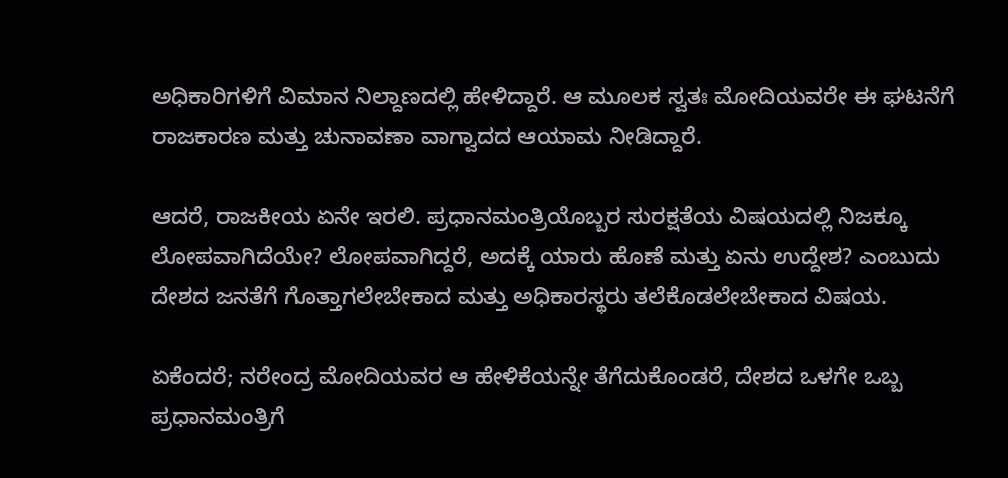ಅಧಿಕಾರಿಗಳಿಗೆ ವಿಮಾನ ನಿಲ್ದಾಣದಲ್ಲಿ ಹೇಳಿದ್ದಾರೆ. ಆ ಮೂಲಕ ಸ್ವತಃ ಮೋದಿಯವರೇ ಈ ಘಟನೆಗೆ ರಾಜಕಾರಣ ಮತ್ತು ಚುನಾವಣಾ ವಾಗ್ವಾದದ ಆಯಾಮ ನೀಡಿದ್ದಾರೆ.

ಆದರೆ, ರಾಜಕೀಯ ಏನೇ ಇರಲಿ. ಪ್ರಧಾನಮಂತ್ರಿಯೊಬ್ಬರ ಸುರಕ್ಷತೆಯ ವಿಷಯದಲ್ಲಿ ನಿಜಕ್ಕೂ ಲೋಪವಾಗಿದೆಯೇ? ಲೋಪವಾಗಿದ್ದರೆ, ಅದಕ್ಕೆ ಯಾರು ಹೊಣೆ ಮತ್ತು ಏನು ಉದ್ದೇಶ? ಎಂಬುದು ದೇಶದ ಜನತೆಗೆ ಗೊತ್ತಾಗಲೇಬೇಕಾದ ಮತ್ತು ಅಧಿಕಾರಸ್ಥರು ತಲೆಕೊಡಲೇಬೇಕಾದ ವಿಷಯ.

ಏಕೆಂದರೆ; ನರೇಂದ್ರ ಮೋದಿಯವರ ಆ ಹೇಳಿಕೆಯನ್ನೇ ತೆಗೆದುಕೊಂಡರೆ, ದೇಶದ ಒಳಗೇ ಒಬ್ಬ ಪ್ರಧಾನಮಂತ್ರಿಗೆ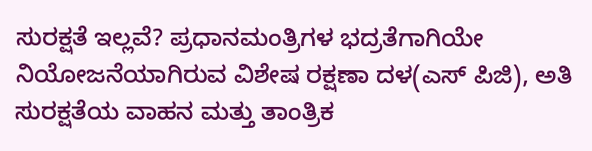ಸುರಕ್ಷತೆ ಇಲ್ಲವೆ? ಪ್ರಧಾನಮಂತ್ರಿಗಳ ಭದ್ರತೆಗಾಗಿಯೇ ನಿಯೋಜನೆಯಾಗಿರುವ ವಿಶೇಷ ರಕ್ಷಣಾ ದಳ(ಎಸ್ ಪಿಜಿ), ಅತಿ ಸುರಕ್ಷತೆಯ ವಾಹನ ಮತ್ತು ತಾಂತ್ರಿಕ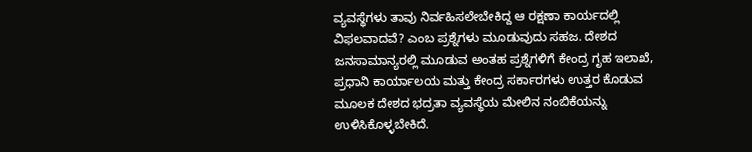ವ್ಯವಸ್ಥೆಗಳು ತಾವು ನಿರ್ವಹಿಸಲೇಬೇಕಿದ್ದ ಆ ರಕ್ಷಣಾ ಕಾರ್ಯದಲ್ಲಿ ವಿಫಲವಾದವೆ? ಎಂಬ ಪ್ರಶ್ನೆಗಳು ಮೂಡುವುದು ಸಹಜ. ದೇಶದ ಜನಸಾಮಾನ್ಯರಲ್ಲಿ ಮೂಡುವ ಅಂತಹ ಪ್ರಶ್ನೆಗಳಿಗೆ ಕೇಂದ್ರ ಗೃಹ ಇಲಾಖೆ, ಪ್ರಧಾನಿ ಕಾರ್ಯಾಲಯ ಮತ್ತು ಕೇಂದ್ರ ಸರ್ಕಾರಗಳು ಉತ್ತರ ಕೊಡುವ ಮೂಲಕ ದೇಶದ ಭದ್ರತಾ ವ್ಯವಸ್ಥೆಯ ಮೇಲಿನ ನಂಬಿಕೆಯನ್ನು ಉಳಿಸಿಕೊಳ್ಳಬೇಕಿದೆ.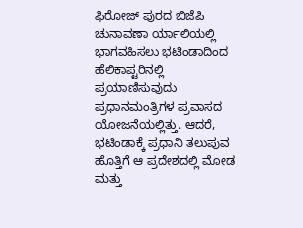ಫಿರೋಜ್ ಪುರದ ಬಿಜೆಪಿ ಚುನಾವಣಾ ರ್ಯಾಲಿಯಲ್ಲಿ ಭಾಗವಹಿಸಲು ಭಟಿಂಡಾದಿಂದ ಹೆಲಿಕಾಪ್ಟರಿನಲ್ಲಿ ಪ್ರಯಾಣಿಸುವುದು ಪ್ರಧಾನಮಂತ್ರಿಗಳ ಪ್ರವಾಸದ ಯೋಜನೆಯಲ್ಲಿತ್ತು. ಆದರೆ, ಭಟಿಂಡಾಕ್ಕೆ ಪ್ರಧಾನಿ ತಲುಪುವ ಹೊತ್ತಿಗೆ ಆ ಪ್ರದೇಶದಲ್ಲಿ ಮೋಡ ಮತ್ತು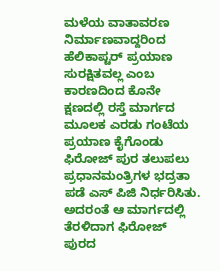ಮಳೆಯ ವಾತಾವರಣ ನಿರ್ಮಾಣವಾದ್ದರಿಂದ ಹೆಲಿಕಾಪ್ಟರ್ ಪ್ರಯಾಣ ಸುರಕ್ಷಿತವಲ್ಲ ಎಂಬ ಕಾರಣದಿಂದ ಕೊನೇ ಕ್ಷಣದಲ್ಲಿ ರಸ್ತೆ ಮಾರ್ಗದ ಮೂಲಕ ಎರಡು ಗಂಟೆಯ ಪ್ರಯಾಣ ಕೈಗೊಂಡು ಫಿರೋಜ್ ಪುರ ತಲುಪಲು ಪ್ರಧಾನಮಂತ್ರಿಗಳ ಭದ್ರತಾ ಪಡೆ ಎಸ್ ಪಿಜಿ ನಿರ್ಧರಿಸಿತು. ಅದರಂತೆ ಆ ಮಾರ್ಗದಲ್ಲಿ ತೆರಳಿದಾಗ ಫಿರೋಜ್ ಪುರದ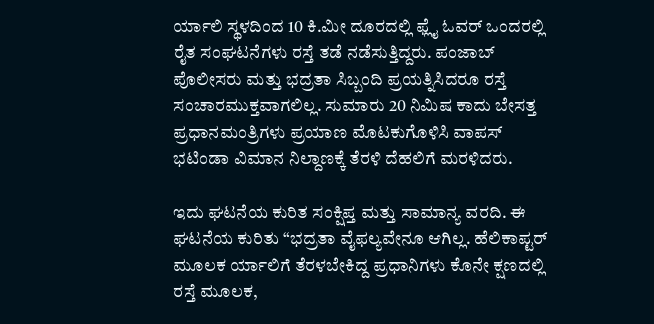ರ್ಯಾಲಿ ಸ್ಥಳದಿಂದ 10 ಕಿ.ಮೀ ದೂರದಲ್ಲಿ ಫ್ಲೈ ಓವರ್ ಒಂದರಲ್ಲಿ ರೈತ ಸಂಘಟನೆಗಳು ರಸ್ತೆ ತಡೆ ನಡೆಸುತ್ತಿದ್ದರು. ಪಂಜಾಬ್ ಪೊಲೀಸರು ಮತ್ತು ಭದ್ರತಾ ಸಿಬ್ಬಂದಿ ಪ್ರಯತ್ನಿಸಿದರೂ ರಸ್ತೆ ಸಂಚಾರಮುಕ್ತವಾಗಲಿಲ್ಲ. ಸುಮಾರು 20 ನಿಮಿಷ ಕಾದು ಬೇಸತ್ತ ಪ್ರಧಾನಮಂತ್ರಿಗಳು ಪ್ರಯಾಣ ಮೊಟಕುಗೊಳಿಸಿ ವಾಪಸ್ ಭಟಿಂಡಾ ವಿಮಾನ ನಿಲ್ದಾಣಕ್ಕೆ ತೆರಳಿ ದೆಹಲಿಗೆ ಮರಳಿದರು.

ಇದು ಘಟನೆಯ ಕುರಿತ ಸಂಕ್ಷಿಪ್ತ ಮತ್ತು ಸಾಮಾನ್ಯ ವರದಿ. ಈ ಘಟನೆಯ ಕುರಿತು “ಭದ್ರತಾ ವೈಫಲ್ಯವೇನೂ ಆಗಿಲ್ಲ. ಹೆಲಿಕಾಪ್ಟರ್ ಮೂಲಕ ರ್ಯಾಲಿಗೆ ತೆರಳಬೇಕಿದ್ದ ಪ್ರಧಾನಿಗಳು ಕೊನೇ ಕ್ಷಣದಲ್ಲಿ ರಸ್ತೆ ಮೂಲಕ,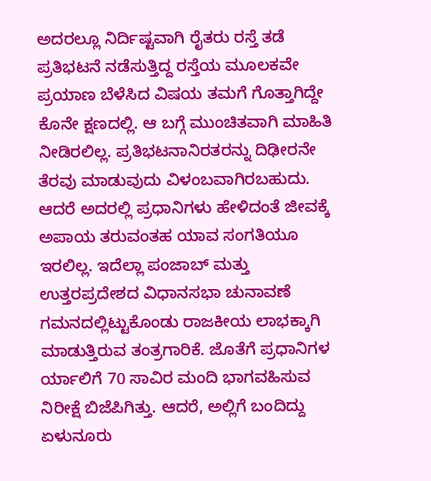ಅದರಲ್ಲೂ ನಿರ್ದಿಷ್ಟವಾಗಿ ರೈತರು ರಸ್ತೆ ತಡೆ ಪ್ರತಿಭಟನೆ ನಡೆಸುತ್ತಿದ್ದ ರಸ್ತೆಯ ಮೂಲಕವೇ ಪ್ರಯಾಣ ಬೆಳೆಸಿದ ವಿಷಯ ತಮಗೆ ಗೊತ್ತಾಗಿದ್ದೇ ಕೊನೇ ಕ್ಷಣದಲ್ಲಿ. ಆ ಬಗ್ಗೆ ಮುಂಚಿತವಾಗಿ ಮಾಹಿತಿ ನೀಡಿರಲಿಲ್ಲ. ಪ್ರತಿಭಟನಾನಿರತರನ್ನು ದಿಢೀರನೇ ತೆರವು ಮಾಡುವುದು ವಿಳಂಬವಾಗಿರಬಹುದು. ಆದರೆ ಅದರಲ್ಲಿ ಪ್ರಧಾನಿಗಳು ಹೇಳಿದಂತೆ ಜೀವಕ್ಕೆ ಅಪಾಯ ತರುವಂತಹ ಯಾವ ಸಂಗತಿಯೂ ಇರಲಿಲ್ಲ. ಇದೆಲ್ಲಾ ಪಂಜಾಬ್ ಮತ್ತು ಉತ್ತರಪ್ರದೇಶದ ವಿಧಾನಸಭಾ ಚುನಾವಣೆ ಗಮನದಲ್ಲಿಟ್ಟುಕೊಂಡು ರಾಜಕೀಯ ಲಾಭಕ್ಕಾಗಿ ಮಾಡುತ್ತಿರುವ ತಂತ್ರಗಾರಿಕೆ. ಜೊತೆಗೆ ಪ್ರಧಾನಿಗಳ ರ್ಯಾಲಿಗೆ 70 ಸಾವಿರ ಮಂದಿ ಭಾಗವಹಿಸುವ ನಿರೀಕ್ಷೆ ಬಿಜೆಪಿಗಿತ್ತು. ಆದರೆ, ಅಲ್ಲಿಗೆ ಬಂದಿದ್ದು ಏಳುನೂರು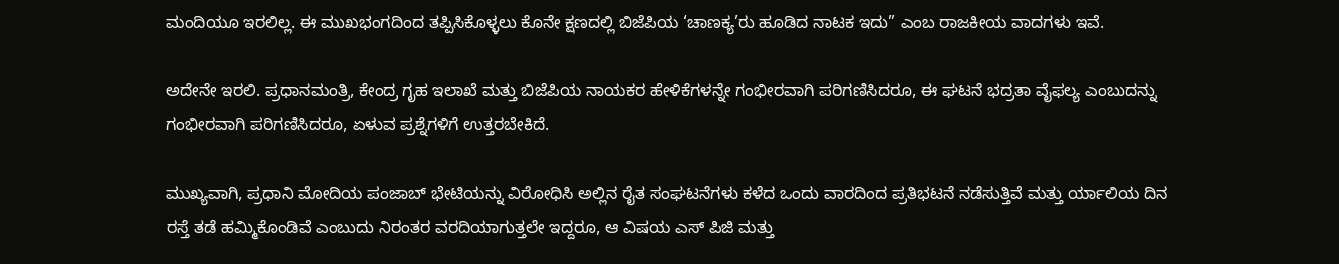ಮಂದಿಯೂ ಇರಲಿಲ್ಲ. ಈ ಮುಖಭಂಗದಿಂದ ತಪ್ಪಿಸಿಕೊಳ್ಳಲು ಕೊನೇ ಕ್ಷಣದಲ್ಲಿ ಬಿಜೆಪಿಯ ‘ಚಾಣಕ್ಯ’ರು ಹೂಡಿದ ನಾಟಕ ಇದು” ಎಂಬ ರಾಜಕೀಯ ವಾದಗಳು ಇವೆ.

ಅದೇನೇ ಇರಲಿ. ಪ್ರಧಾನಮಂತ್ರಿ, ಕೇಂದ್ರ ಗೃಹ ಇಲಾಖೆ ಮತ್ತು ಬಿಜೆಪಿಯ ನಾಯಕರ ಹೇಳಿಕೆಗಳನ್ನೇ ಗಂಭೀರವಾಗಿ ಪರಿಗಣಿಸಿದರೂ, ಈ ಘಟನೆ ಭದ್ರತಾ ವೈಫಲ್ಯ ಎಂಬುದನ್ನು ಗಂಭೀರವಾಗಿ ಪರಿಗಣಿಸಿದರೂ, ಏಳುವ ಪ್ರಶ್ನೆಗಳಿಗೆ ಉತ್ತರಬೇಕಿದೆ.

ಮುಖ್ಯವಾಗಿ, ಪ್ರಧಾನಿ ಮೋದಿಯ ಪಂಜಾಬ್ ಭೇಟಿಯನ್ನು ವಿರೋಧಿಸಿ ಅಲ್ಲಿನ ರೈತ ಸಂಘಟನೆಗಳು ಕಳೆದ ಒಂದು ವಾರದಿಂದ ಪ್ರತಿಭಟನೆ ನಡೆಸುತ್ತಿವೆ ಮತ್ತು ರ್ಯಾಲಿಯ ದಿನ ರಸ್ತೆ ತಡೆ ಹಮ್ಮಿಕೊಂಡಿವೆ ಎಂಬುದು ನಿರಂತರ ವರದಿಯಾಗುತ್ತಲೇ ಇದ್ದರೂ, ಆ ವಿಷಯ ಎಸ್ ಪಿಜಿ ಮತ್ತು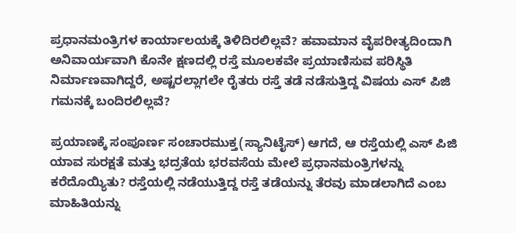ಪ್ರಧಾನಮಂತ್ರಿಗಳ ಕಾರ್ಯಾಲಯಕ್ಕೆ ತಿಳಿದಿರಲಿಲ್ಲವೆ? ಹವಾಮಾನ ವೈಪರೀತ್ಯದಿಂದಾಗಿ ಅನಿವಾರ್ಯವಾಗಿ ಕೊನೇ ಕ್ಷಣದಲ್ಲಿ ರಸ್ತೆ ಮೂಲಕವೇ ಪ್ರಯಾಣಿಸುವ ಪರಿಸ್ಥಿತಿ ನಿರ್ಮಾಣವಾಗಿದ್ದರೆ, ಅಷ್ಟರಲ್ಲಾಗಲೇ ರೈತರು ರಸ್ತೆ ತಡೆ ನಡೆಸುತ್ತಿದ್ದ ವಿಷಯ ಎಸ್ ಪಿಜಿ ಗಮನಕ್ಕೆ ಬಂದಿರಲಿಲ್ಲವೆ?

ಪ್ರಯಾಣಕ್ಕೆ ಸಂಪೂರ್ಣ ಸಂಚಾರಮುಕ್ತ(ಸ್ಯಾನಿಟೈಸ್) ಆಗದೆ, ಆ ರಸ್ತೆಯಲ್ಲಿ ಎಸ್ ಪಿಜಿ ಯಾವ ಸುರಕ್ಷತೆ ಮತ್ತು ಭದ್ರತೆಯ ಭರವಸೆಯ ಮೇಲೆ ಪ್ರಧಾನಮಂತ್ರಿಗಳನ್ನು ಕರೆದೊಯ್ಯಿತು? ರಸ್ತೆಯಲ್ಲಿ ನಡೆಯುತ್ತಿದ್ದ ರಸ್ತೆ ತಡೆಯನ್ನು ತೆರವು ಮಾಡಲಾಗಿದೆ ಎಂಬ ಮಾಹಿತಿಯನ್ನು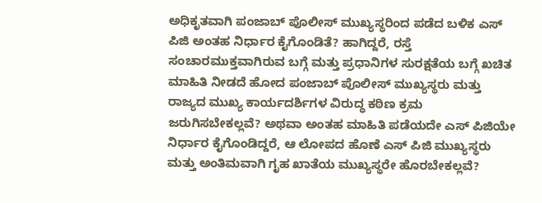ಅಧಿಕೃತವಾಗಿ ಪಂಜಾಬ್ ಪೊಲೀಸ್ ಮುಖ್ಯಸ್ಥರಿಂದ ಪಡೆದ ಬಳಿಕ ಎಸ್ ಪಿಜಿ ಅಂತಹ ನಿರ್ಧಾರ ಕೈಗೊಂಡಿತೆ? ಹಾಗಿದ್ದರೆ, ರಸ್ತೆ ಸಂಚಾರಮುಕ್ತವಾಗಿರುವ ಬಗ್ಗೆ ಮತ್ತು ಪ್ರಧಾನಿಗಳ ಸುರಕ್ಷತೆಯ ಬಗ್ಗೆ ಖಚಿತ ಮಾಹಿತಿ ನೀಡದೆ ಹೋದ ಪಂಜಾಬ್ ಪೊಲೀಸ್ ಮುಖ್ಯಸ್ಥರು ಮತ್ತು ರಾಜ್ಯದ ಮುಖ್ಯ ಕಾರ್ಯದರ್ಶಿಗಳ ವಿರುದ್ಧ ಕಠಿಣ ಕ್ರಮ ಜರುಗಿಸಬೇಕಲ್ಲವೆ? ಅಥವಾ ಅಂತಹ ಮಾಹಿತಿ ಪಡೆಯದೇ ಎಸ್ ಪಿಜಿಯೇ ನಿರ್ಧಾರ ಕೈಗೊಂಡಿದ್ದರೆ, ಆ ಲೋಪದ ಹೊಣೆ ಎಸ್ ಪಿಜಿ ಮುಖ್ಯಸ್ಥರು ಮತ್ತು ಅಂತಿಮವಾಗಿ ಗೃಹ ಖಾತೆಯ ಮುಖ್ಯಸ್ಥರೇ ಹೊರಬೇಕಲ್ಲವೆ?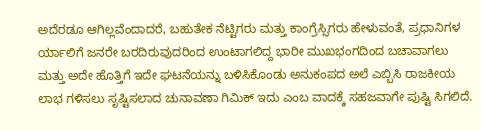ಅದೆರಡೂ ಆಗಿಲ್ಲವೆಂದಾದರೆ, ಬಹುತೇಕ ನೆಟ್ಟಿಗರು ಮತ್ತು ಕಾಂಗ್ರೆಸ್ಸಿಗರು ಹೇಳುವಂತೆ, ಪ್ರಧಾನಿಗಳ ರ್ಯಾಲಿಗೆ ಜನರೇ ಬರದಿರುವುದರಿಂದ ಉಂಟಾಗಲಿದ್ದ ಭಾರೀ ಮುಖಭಂಗದಿಂದ ಬಚಾವಾಗಲು ಮತ್ತು ಅದೇ ಹೊತ್ತಿಗೆ ಇದೇ ಘಟನೆಯನ್ನು ಬಳಿಸಿಕೊಂಡು ಅನುಕಂಪದ ಅಲೆ ಎಬ್ಬಿಸಿ ರಾಜಕೀಯ ಲಾಭ ಗಳಿಸಲು ಸೃಷ್ಟಿಸಲಾದ ಚುನಾವಣಾ ಗಿಮಿಕ್ ಇದು ಎಂಬ ವಾದಕ್ಕೆ ಸಹಜವಾಗೇ ಪುಷ್ಟಿ ಸಿಗಲಿದೆ.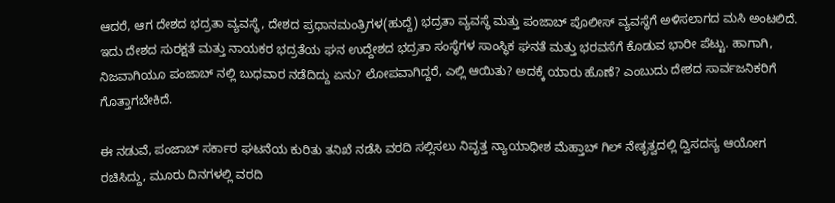ಆದರೆ, ಆಗ ದೇಶದ ಭದ್ರತಾ ವ್ಯವಸ್ಥೆ, ದೇಶದ ಪ್ರಧಾನಮಂತ್ರಿಗಳ(ಹುದ್ದೆ) ಭದ್ರತಾ ವ್ಯವಸ್ಥೆ ಮತ್ತು ಪಂಜಾಬ್ ಪೊಲೀಸ್ ವ್ಯವಸ್ಥೆಗೆ ಅಳಿಸಲಾಗದ ಮಸಿ ಅಂಟಲಿದೆ. ಇದು ದೇಶದ ಸುರಕ್ಷತೆ ಮತ್ತು ನಾಯಕರ ಭದ್ರತೆಯ ಘನ ಉದ್ದೇಶದ ಭದ್ರತಾ ಸಂಸ್ಥೆಗಳ ಸಾಂಸ್ಥಿಕ ಘನತೆ ಮತ್ತು ಭರವಸೆಗೆ ಕೊಡುವ ಭಾರೀ ಪೆಟ್ಟು. ಹಾಗಾಗಿ, ನಿಜವಾಗಿಯೂ ಪಂಜಾಬ್ ನಲ್ಲಿ ಬುಧವಾರ ನಡೆದಿದ್ದು ಏನು? ಲೋಪವಾಗಿದ್ದರೆ, ಎಲ್ಲಿ ಆಯಿತು? ಅದಕ್ಕೆ ಯಾರು ಹೊಣೆ? ಎಂಬುದು ದೇಶದ ಸಾರ್ವಜನಿಕರಿಗೆ ಗೊತ್ತಾಗಬೇಕಿದೆ.

ಈ ನಡುವೆ, ಪಂಜಾಬ್ ಸರ್ಕಾರ ಘಟನೆಯ ಕುರಿತು ತನಿಖೆ ನಡೆಸಿ ವರದಿ ಸಲ್ಲಿಸಲು ನಿವೃತ್ತ ನ್ಯಾಯಾಧೀಶ ಮೆಹ್ತಾಬ್ ಗಿಲ್ ನೇತೃತ್ವದಲ್ಲಿ ದ್ವಿಸದಸ್ಯ ಆಯೋಗ ರಚಿಸಿದ್ದು, ಮೂರು ದಿನಗಳಲ್ಲಿ ವರದಿ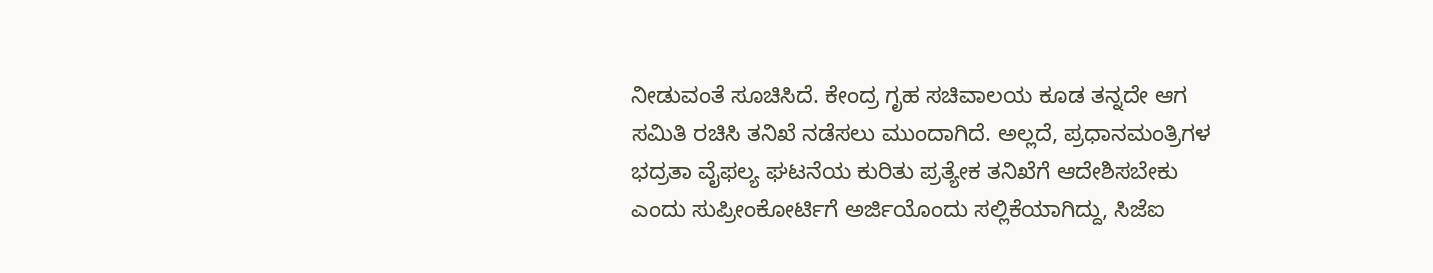ನೀಡುವಂತೆ ಸೂಚಿಸಿದೆ. ಕೇಂದ್ರ ಗೃಹ ಸಚಿವಾಲಯ ಕೂಡ ತನ್ನದೇ ಆಗ ಸಮಿತಿ ರಚಿಸಿ ತನಿಖೆ ನಡೆಸಲು ಮುಂದಾಗಿದೆ. ಅಲ್ಲದೆ, ಪ್ರಧಾನಮಂತ್ರಿಗಳ ಭದ್ರತಾ ವೈಫಲ್ಯ ಘಟನೆಯ ಕುರಿತು ಪ್ರತ್ಯೇಕ ತನಿಖೆಗೆ ಆದೇಶಿಸಬೇಕು ಎಂದು ಸುಪ್ರೀಂಕೋರ್ಟಿಗೆ ಅರ್ಜಿಯೊಂದು ಸಲ್ಲಿಕೆಯಾಗಿದ್ದು, ಸಿಜೆಐ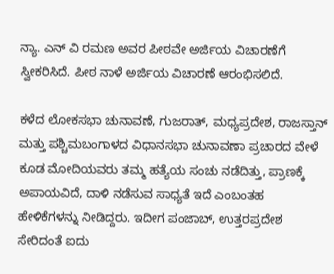ನ್ಯಾ. ಎನ್ ವಿ ರಮಣ ಅವರ ಪೀಠವೇ ಅರ್ಜಿಯ ವಿಚಾರಣೆಗೆ ಸ್ವೀಕರಿಸಿದೆ. ಪೀಠ ನಾಳೆ ಅರ್ಜಿಯ ವಿಚಾರಣೆ ಆರಂಭಿಸಲಿದೆ.

ಕಳೆದ ಲೋಕಸಭಾ ಚುನಾವಣೆ, ಗುಜರಾತ್, ಮಧ್ಯಪ್ರದೇಶ, ರಾಜಸ್ತಾನ್ ಮತ್ತು ಪಶ್ಚಿಮಬಂಗಾಳದ ವಿಧಾನಸಭಾ ಚುನಾವಣಾ ಪ್ರಚಾರದ ವೇಳೆ ಕೂಡ ಮೋದಿಯವರು ತಮ್ಮ ಹತ್ಯೆಯ ಸಂಚು ನಡೆದಿತ್ತು, ಪ್ರಾಣಕ್ಕೆ ಅಪಾಯವಿದೆ, ದಾಳಿ ನಡೆಸುವ ಸಾಧ್ಯತೆ ಇದೆ ಎಂಬಂತಹ ಹೇಳಿಕೆಗಳನ್ನು ನೀಡಿದ್ದರು. ಇದೀಗ ಪಂಜಾಬ್, ಉತ್ತರಪ್ರದೇಶ ಸೇರಿದಂತೆ ಐದು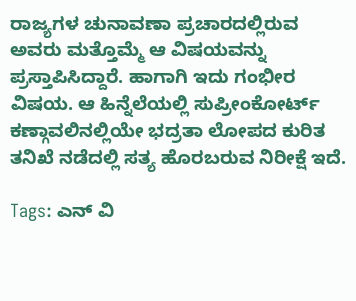ರಾಜ್ಯಗಳ ಚುನಾವಣಾ ಪ್ರಚಾರದಲ್ಲಿರುವ ಅವರು ಮತ್ತೊಮ್ಮೆ ಆ ವಿಷಯವನ್ನು ಪ್ರಸ್ತಾಪಿಸಿದ್ದಾರೆ. ಹಾಗಾಗಿ ಇದು ಗಂಭೀರ ವಿಷಯ. ಆ ಹಿನ್ನೆಲೆಯಲ್ಲಿ ಸುಪ್ರೀಂಕೋರ್ಟ್ ಕಣ್ಗಾವಲಿನಲ್ಲಿಯೇ ಭದ್ರತಾ ಲೋಪದ ಕುರಿತ ತನಿಖೆ ನಡೆದಲ್ಲಿ ಸತ್ಯ ಹೊರಬರುವ ನಿರೀಕ್ಷೆ ಇದೆ.

Tags: ಎನ್ ವಿ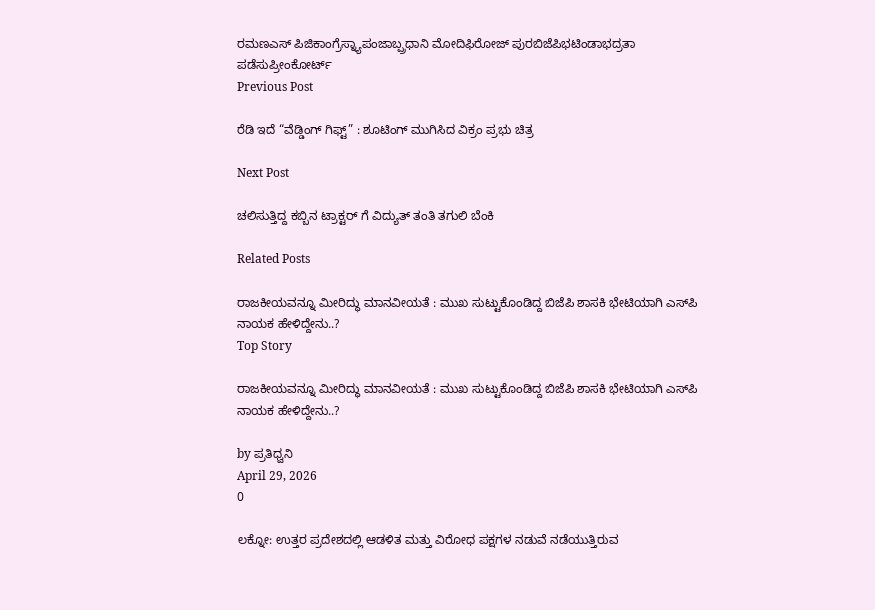ರಮಣಎಸ್ ಪಿಜಿಕಾಂಗ್ರೆಸ್ನ್ಯಾಪಂಜಾಬ್ಪ್ರಧಾನಿ ಮೋದಿಫಿರೋಜ್ ಪುರಬಿಜೆಪಿಭಟಿಂಡಾಭದ್ರತಾ ಪಡೆಸುಪ್ರೀಂಕೋರ್ಟ್
Previous Post

ರೆಡಿ ಇದೆ “ವೆಡ್ಡಿಂಗ್ ಗಿಫ್ಟ್” : ಶೂಟಿಂಗ್ ಮುಗಿಸಿದ ವಿಕ್ರಂ ಪ್ರಭು ಚಿತ್ರ

Next Post

ಚಲಿಸುತ್ತಿದ್ದ ಕಬ್ಬಿನ ಟ್ರಾಕ್ಟರ್ ಗೆ ವಿದ್ಯುತ್ ತಂತಿ ತಗುಲಿ ಬೆಂಕಿ

Related Posts

ರಾಜಕೀಯವನ್ನೂ ಮೀರಿದ್ಧು ಮಾನವೀಯತೆ : ಮುಖ ಸುಟ್ಟುಕೊಂಡಿದ್ದ ಬಿಜೆಪಿ ಶಾಸಕಿ ಭೇಟಿಯಾಗಿ ಎಸ್‌ಪಿ ನಾಯಕ ಹೇಳಿದ್ದೇನು..?
Top Story

ರಾಜಕೀಯವನ್ನೂ ಮೀರಿದ್ಧು ಮಾನವೀಯತೆ : ಮುಖ ಸುಟ್ಟುಕೊಂಡಿದ್ದ ಬಿಜೆಪಿ ಶಾಸಕಿ ಭೇಟಿಯಾಗಿ ಎಸ್‌ಪಿ ನಾಯಕ ಹೇಳಿದ್ದೇನು..?

by ಪ್ರತಿಧ್ವನಿ
April 29, 2026
0

ಲಕ್ನೋ: ಉತ್ತರ ಪ್ರದೇಶದಲ್ಲಿ ಆಡಳಿತ ಮತ್ತು ವಿರೋಧ ಪಕ್ಷಗಳ ನಡುವೆ ನಡೆಯುತ್ತಿರುವ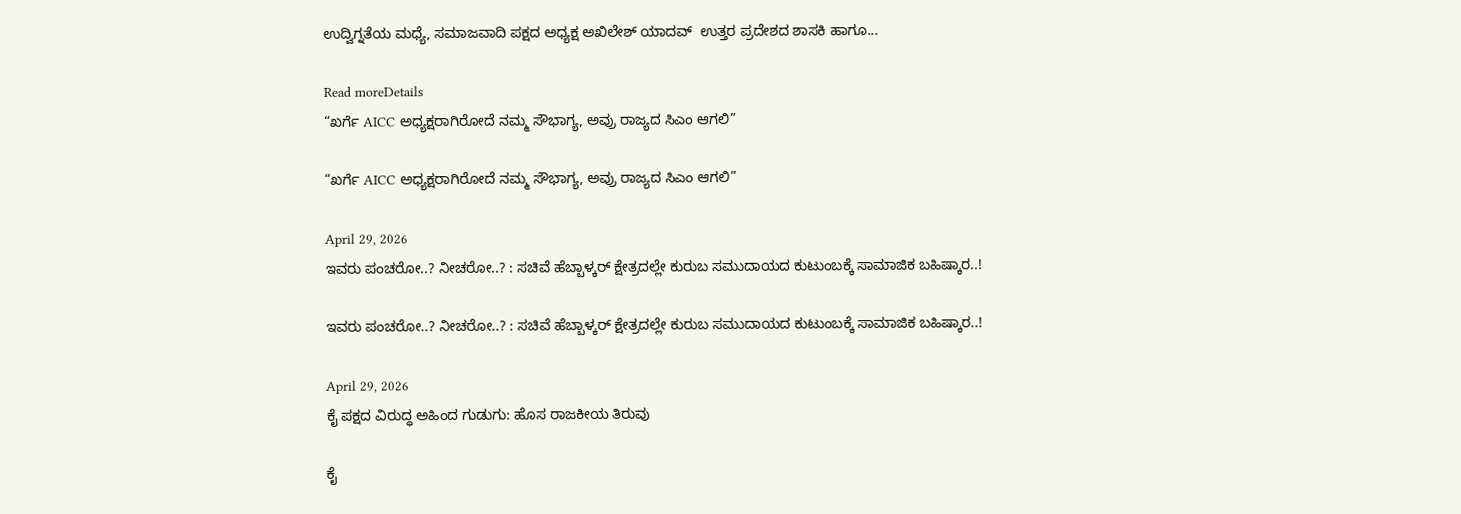ಉದ್ವಿಗ್ನತೆಯ ಮಧ್ಯೆ, ಸಮಾಜವಾದಿ ಪಕ್ಷದ ಅಧ್ಯಕ್ಷ ಅಖಿಲೇಶ್ ಯಾದವ್  ಉತ್ತರ ಪ್ರದೇಶದ ಶಾಸಕಿ ಹಾಗೂ...

Read moreDetails
“ಖರ್ಗೆ AICC ಅಧ್ಯಕ್ಷರಾಗಿರೋದೆ ನಮ್ಮ ಸೌಭಾಗ್ಯ, ಅವ್ರು ರಾಜ್ಯದ ಸಿಎಂ ಆಗಲಿ”

“ಖರ್ಗೆ AICC ಅಧ್ಯಕ್ಷರಾಗಿರೋದೆ ನಮ್ಮ ಸೌಭಾಗ್ಯ, ಅವ್ರು ರಾಜ್ಯದ ಸಿಎಂ ಆಗಲಿ”

April 29, 2026
ಇವರು ಪಂಚರೋ..? ನೀಚರೋ..? : ಸಚಿವೆ ಹೆಬ್ಬಾಳ್ಕರ್‌ ಕ್ಷೇತ್ರದಲ್ಲೇ ಕುರುಬ ಸಮುದಾಯದ ಕುಟುಂಬಕ್ಕೆ ಸಾಮಾಜಿಕ ಬಹಿಷ್ಕಾರ..!

ಇವರು ಪಂಚರೋ..? ನೀಚರೋ..? : ಸಚಿವೆ ಹೆಬ್ಬಾಳ್ಕರ್‌ ಕ್ಷೇತ್ರದಲ್ಲೇ ಕುರುಬ ಸಮುದಾಯದ ಕುಟುಂಬಕ್ಕೆ ಸಾಮಾಜಿಕ ಬಹಿಷ್ಕಾರ..!

April 29, 2026
ಕೈ ಪಕ್ಷದ ವಿರುದ್ಧ ಅಹಿಂದ ಗುಡುಗು: ಹೊಸ ರಾಜಕೀಯ ತಿರುವು

ಕೈ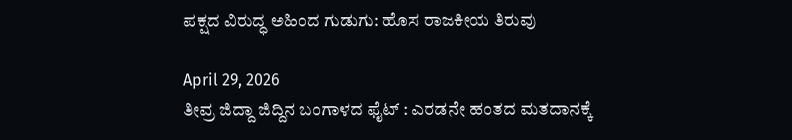ಪಕ್ಷದ ವಿರುದ್ಧ ಅಹಿಂದ ಗುಡುಗು: ಹೊಸ ರಾಜಕೀಯ ತಿರುವು

April 29, 2026
ತೀವ್ರ ಜಿದ್ದಾ ಜಿದ್ದಿನ ಬಂಗಾಳದ ಫೈಟ್‌ : ಎರಡನೇ ಹಂತದ ಮತದಾನಕ್ಕೆ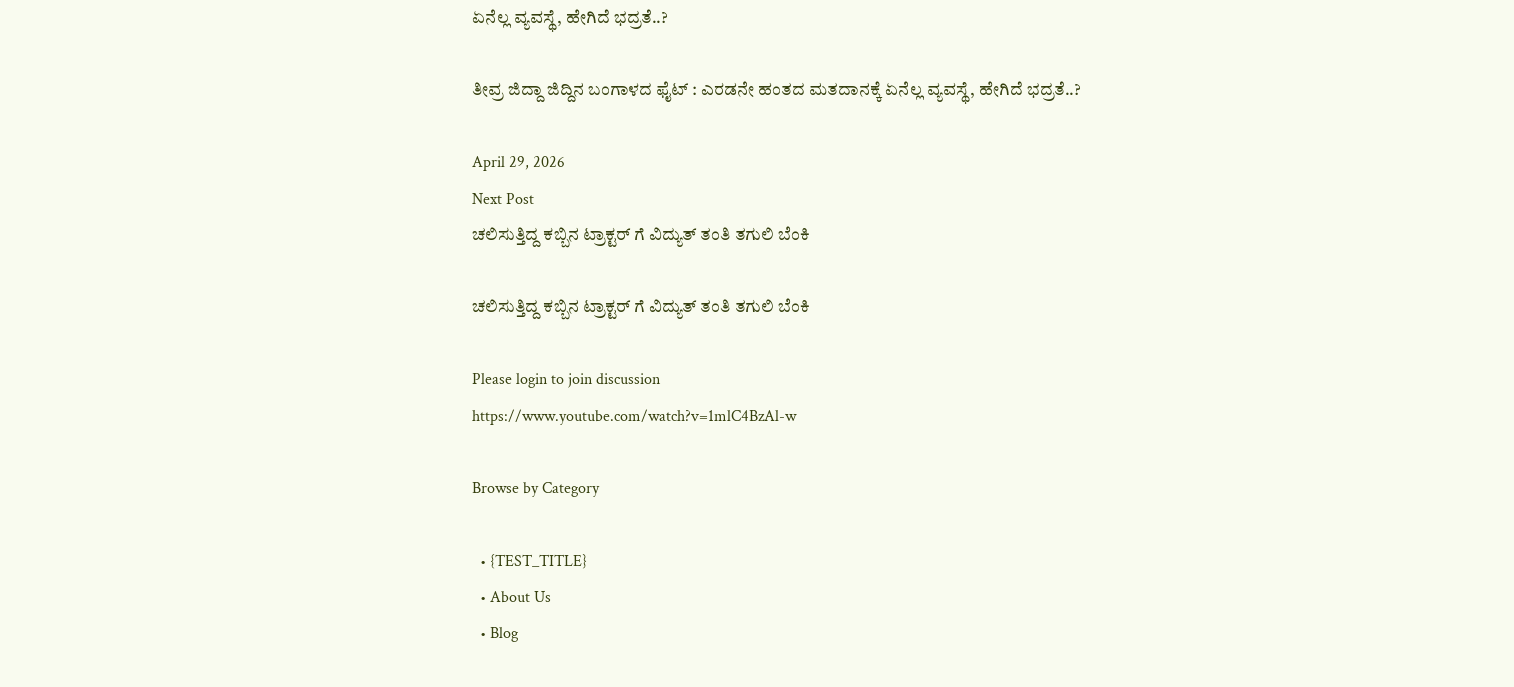ಏನೆಲ್ಲ ವ್ಯವಸ್ಥೆ, ಹೇಗಿದೆ ಭದ್ರತೆ..?

ತೀವ್ರ ಜಿದ್ದಾ ಜಿದ್ದಿನ ಬಂಗಾಳದ ಫೈಟ್‌ : ಎರಡನೇ ಹಂತದ ಮತದಾನಕ್ಕೆ ಏನೆಲ್ಲ ವ್ಯವಸ್ಥೆ, ಹೇಗಿದೆ ಭದ್ರತೆ..?

April 29, 2026
Next Post
ಚಲಿಸುತ್ತಿದ್ದ ಕಬ್ಬಿನ ಟ್ರಾಕ್ಟರ್ ಗೆ ವಿದ್ಯುತ್ ತಂತಿ ತಗುಲಿ ಬೆಂಕಿ

ಚಲಿಸುತ್ತಿದ್ದ ಕಬ್ಬಿನ ಟ್ರಾಕ್ಟರ್ ಗೆ ವಿದ್ಯುತ್ ತಂತಿ ತಗುಲಿ ಬೆಂಕಿ

Please login to join discussion
https://www.youtube.com/watch?v=1mlC4BzAl-w

Browse by Category

  • {TEST_TITLE}
  • About Us
  • Blog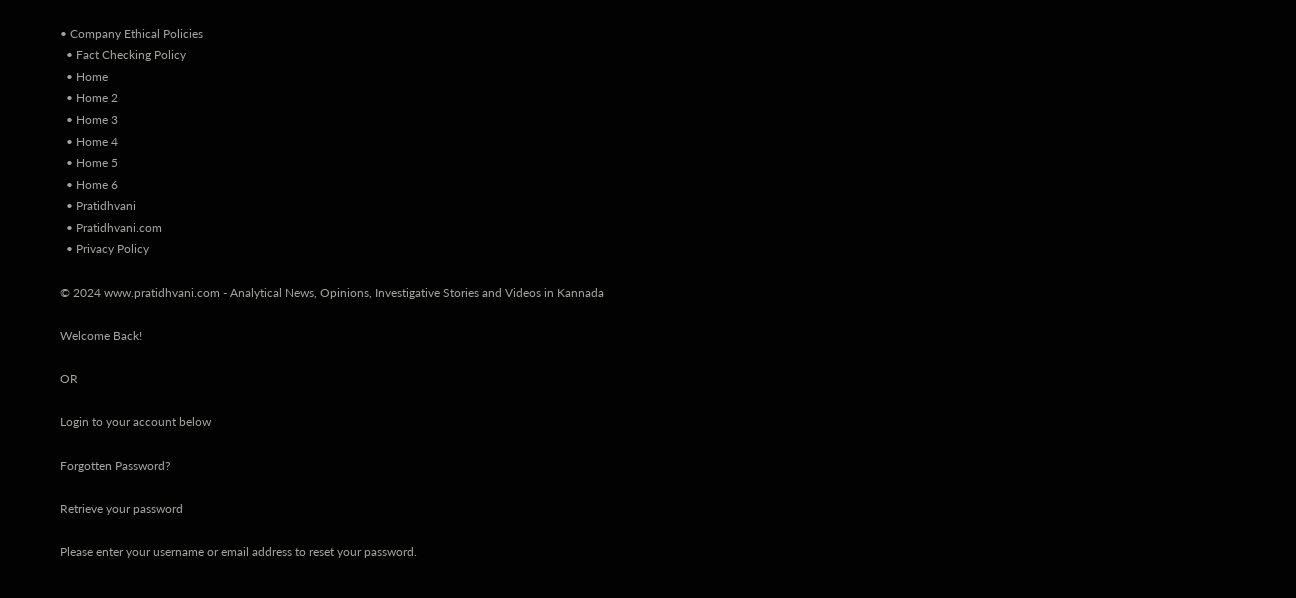• Company Ethical Policies
  • Fact Checking Policy
  • Home
  • Home 2
  • Home 3
  • Home 4
  • Home 5
  • Home 6
  • Pratidhvani
  • Pratidhvani.com
  • Privacy Policy

© 2024 www.pratidhvani.com - Analytical News, Opinions, Investigative Stories and Videos in Kannada

Welcome Back!

OR

Login to your account below

Forgotten Password?

Retrieve your password

Please enter your username or email address to reset your password.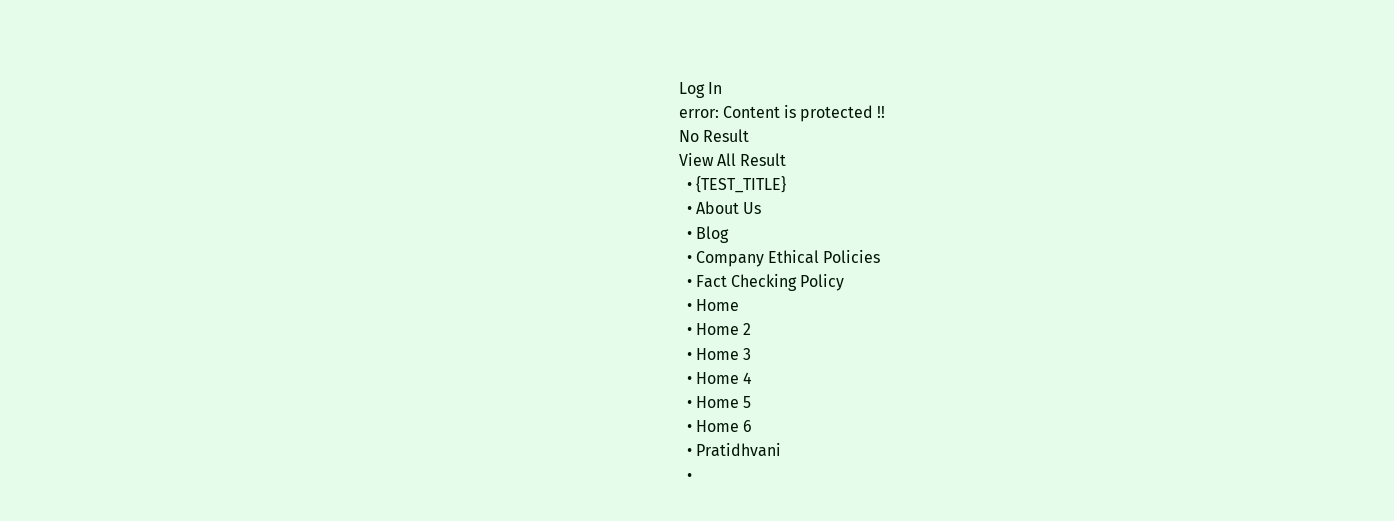Log In
error: Content is protected !!
No Result
View All Result
  • {TEST_TITLE}
  • About Us
  • Blog
  • Company Ethical Policies
  • Fact Checking Policy
  • Home
  • Home 2
  • Home 3
  • Home 4
  • Home 5
  • Home 6
  • Pratidhvani
  •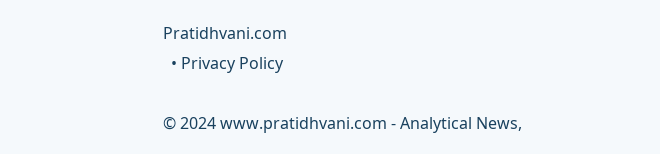Pratidhvani.com
  • Privacy Policy

© 2024 www.pratidhvani.com - Analytical News,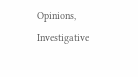Opinions, Investigative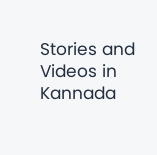Stories and Videos in Kannada